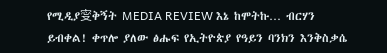የሚዲያ㝕ቅኝት MEDIA REVIEW እኔ ከሞትኩ… ብርሃን ይብቀል! ቀጥሎ ያለው ፅሑፍ የኢትዮጵያ የዓይን ባንክን እንቅስቃሴ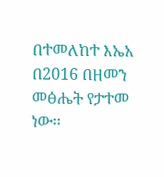በተመለከተ እኤአ በ2016 በዘመን መፅሔት የታተመ ነው፡፡